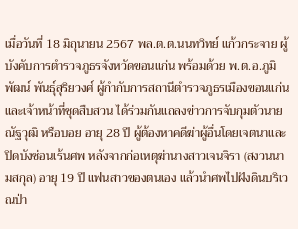เมื่อวันที่ 18 มิถุนายน 2567 พล.ต.ต.นนทวิทย์ แก้วกระจาย ผู้บังคับการตำรวจภูธรจังหวัดขอนแก่น พร้อมด้วย พ.ต.อ.ภูมิพัฒน์ พันธุ์สุริยวงศ์ ผู้กำกับการสถานีตำรวจภูธรเมืองขอนแก่น และเจ้าหน้าที่ชุดสืบสวน ได้ร่วมกันแถลงข่าวการจับกุมตัวนายณัฐวุฒิ หรือบอย อายุ 28 ปี ผู้ต้องหาคดีฆ่าผู้อื่นโดยเจตนาและปิดบังซ่อนเร้นศพ หลังจากก่อเหตุฆ่านางสาวเจนจิรา (สงวนนามสกุล) อายุ 19 ปี แฟนสาวของตนเอง แล้วนำศพไปฝังดินบริเวณป่า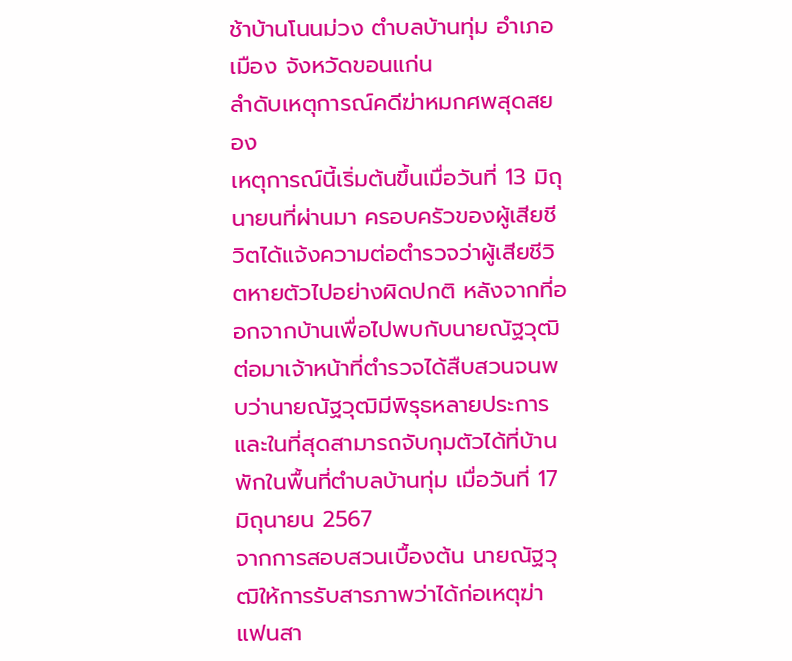ช้าบ้านโนนม่วง ตำบลบ้านทุ่ม อำเภอเมือง จังหวัดขอนแก่น
ลำดับเหตุการณ์คดีฆ่าหมกศพสุดสยอง
เหตุการณ์นี้เริ่มต้นขึ้นเมื่อวันที่ 13 มิถุนายนที่ผ่านมา ครอบครัวของผู้เสียชีวิตได้แจ้งความต่อตำรวจว่าผู้เสียชีวิตหายตัวไปอย่างผิดปกติ หลังจากที่ออกจากบ้านเพื่อไปพบกับนายณัฐวุฒิ ต่อมาเจ้าหน้าที่ตำรวจได้สืบสวนจนพบว่านายณัฐวุฒิมีพิรุธหลายประการ และในที่สุดสามารถจับกุมตัวได้ที่บ้านพักในพื้นที่ตำบลบ้านทุ่ม เมื่อวันที่ 17 มิถุนายน 2567
จากการสอบสวนเบื้องต้น นายณัฐวุฒิให้การรับสารภาพว่าได้ก่อเหตุฆ่าแฟนสา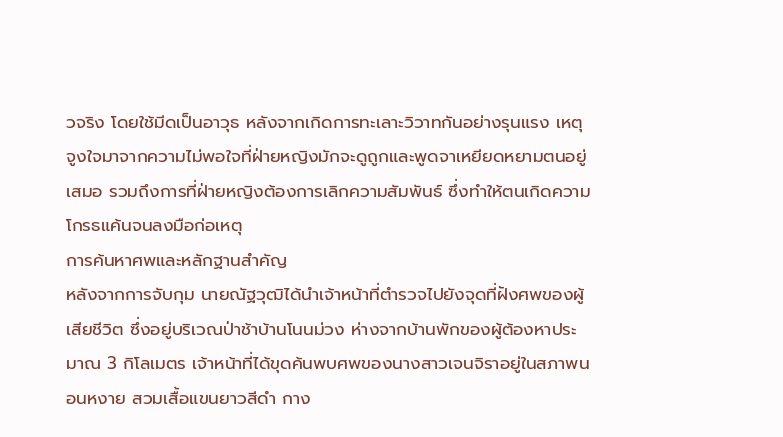วจริง โดยใช้มีดเป็นอาวุธ หลังจากเกิดการทะเลาะวิวาทกันอย่างรุนแรง เหตุจูงใจมาจากความไม่พอใจที่ฝ่ายหญิงมักจะดูถูกและพูดจาเหยียดหยามตนอยู่เสมอ รวมถึงการที่ฝ่ายหญิงต้องการเลิกความสัมพันธ์ ซึ่งทำให้ตนเกิดความโกรธแค้นจนลงมือก่อเหตุ
การค้นหาศพและหลักฐานสำคัญ
หลังจากการจับกุม นายณัฐวุฒิได้นำเจ้าหน้าที่ตำรวจไปยังจุดที่ฝังศพของผู้เสียชีวิต ซึ่งอยู่บริเวณป่าช้าบ้านโนนม่วง ห่างจากบ้านพักของผู้ต้องหาประมาณ 3 กิโลเมตร เจ้าหน้าที่ได้ขุดค้นพบศพของนางสาวเจนจิราอยู่ในสภาพนอนหงาย สวมเสื้อแขนยาวสีดำ กาง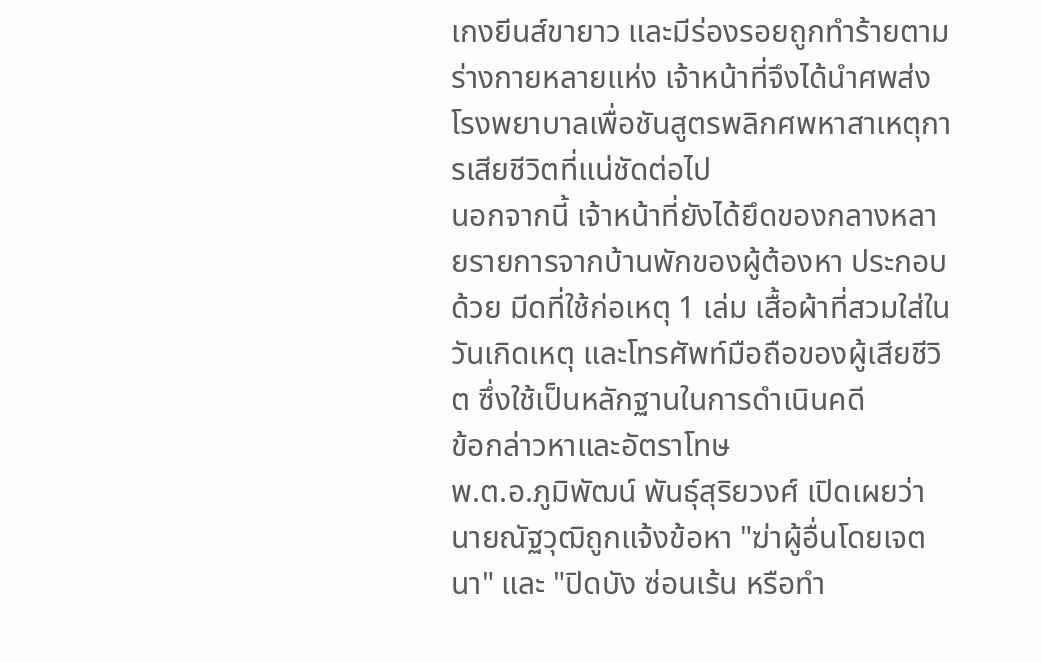เกงยีนส์ขายาว และมีร่องรอยถูกทำร้ายตามร่างกายหลายแห่ง เจ้าหน้าที่จึงได้นำศพส่งโรงพยาบาลเพื่อชันสูตรพลิกศพหาสาเหตุการเสียชีวิตที่แน่ชัดต่อไป
นอกจากนี้ เจ้าหน้าที่ยังได้ยึดของกลางหลายรายการจากบ้านพักของผู้ต้องหา ประกอบด้วย มีดที่ใช้ก่อเหตุ 1 เล่ม เสื้อผ้าที่สวมใส่ในวันเกิดเหตุ และโทรศัพท์มือถือของผู้เสียชีวิต ซึ่งใช้เป็นหลักฐานในการดำเนินคดี
ข้อกล่าวหาและอัตราโทษ
พ.ต.อ.ภูมิพัฒน์ พันธุ์สุริยวงศ์ เปิดเผยว่า นายณัฐวุฒิถูกแจ้งข้อหา "ฆ่าผู้อื่นโดยเจตนา" และ "ปิดบัง ซ่อนเร้น หรือทำ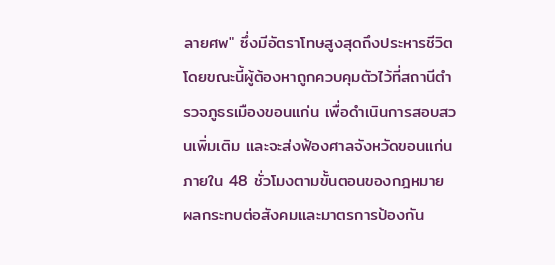ลายศพ" ซึ่งมีอัตราโทษสูงสุดถึงประหารชีวิต โดยขณะนี้ผู้ต้องหาถูกควบคุมตัวไว้ที่สถานีตำรวจภูธรเมืองขอนแก่น เพื่อดำเนินการสอบสวนเพิ่มเติม และจะส่งฟ้องศาลจังหวัดขอนแก่นภายใน 48 ชั่วโมงตามขั้นตอนของกฎหมาย
ผลกระทบต่อสังคมและมาตรการป้องกัน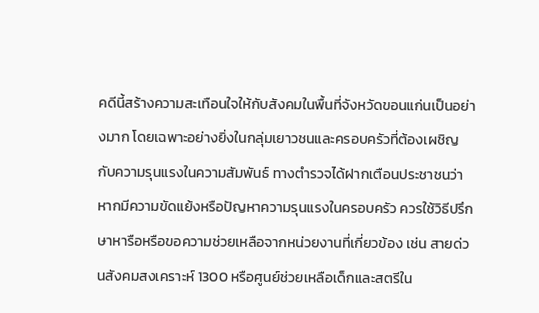คดีนี้สร้างความสะเทือนใจให้กับสังคมในพื้นที่จังหวัดขอนแก่นเป็นอย่างมาก โดยเฉพาะอย่างยิ่งในกลุ่มเยาวชนและครอบครัวที่ต้องเผชิญกับความรุนแรงในความสัมพันธ์ ทางตำรวจได้ฝากเตือนประชาชนว่า หากมีความขัดแย้งหรือปัญหาความรุนแรงในครอบครัว ควรใช้วิธีปรึกษาหารือหรือขอความช่วยเหลือจากหน่วยงานที่เกี่ยวข้อง เช่น สายด่วนสังคมสงเคราะห์ 1300 หรือศูนย์ช่วยเหลือเด็กและสตรีใน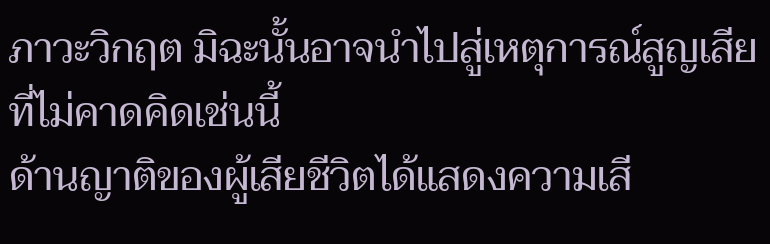ภาวะวิกฤต มิฉะนั้นอาจนำไปสู่เหตุการณ์สูญเสียที่ไม่คาดคิดเช่นนี้
ด้านญาติของผู้เสียชีวิตได้แสดงความเสี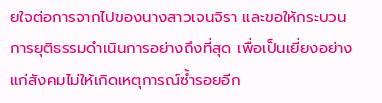ยใจต่อการจากไปของนางสาวเจนจิรา และขอให้กระบวนการยุติธรรมดำเนินการอย่างถึงที่สุด เพื่อเป็นเยี่ยงอย่างแก่สังคมไม่ให้เกิดเหตุการณ์ซ้ำรอยอีก